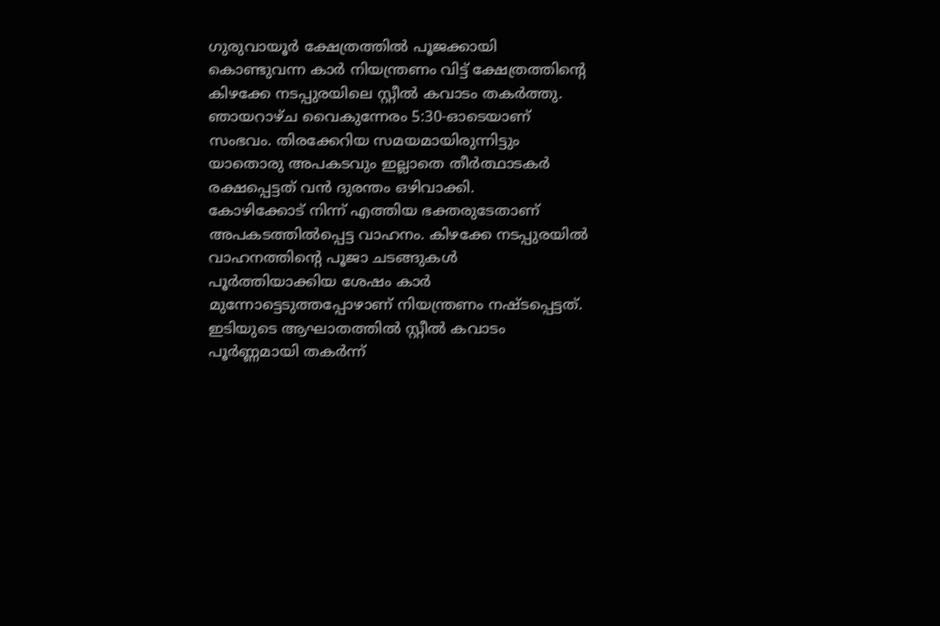ഗുരുവായൂർ ക്ഷേത്രത്തിൽ പൂജക്കായി കൊണ്ടുവന്ന കാർ നിയന്ത്രണം വിട്ട് ക്ഷേത്രത്തിന്റെ കിഴക്കേ നടപ്പുരയിലെ സ്റ്റീൽ കവാടം തകർത്തു. ഞായറാഴ്ച വൈകുന്നേരം 5:30-ഓടെയാണ് സംഭവം. തിരക്കേറിയ സമയമായിരുന്നിട്ടും യാതൊരു അപകടവും ഇല്ലാതെ തീർത്ഥാടകർ രക്ഷപ്പെട്ടത് വൻ ദുരന്തം ഒഴിവാക്കി.
കോഴിക്കോട് നിന്ന് എത്തിയ ഭക്തരുടേതാണ് അപകടത്തിൽപ്പെട്ട വാഹനം. കിഴക്കേ നടപ്പുരയിൽ വാഹനത്തിന്റെ പൂജാ ചടങ്ങുകൾ പൂർത്തിയാക്കിയ ശേഷം കാർ മുന്നോട്ടെടുത്തപ്പോഴാണ് നിയന്ത്രണം നഷ്ടപ്പെട്ടത്.
ഇടിയുടെ ആഘാതത്തിൽ സ്റ്റീൽ കവാടം പൂർണ്ണമായി തകർന്ന്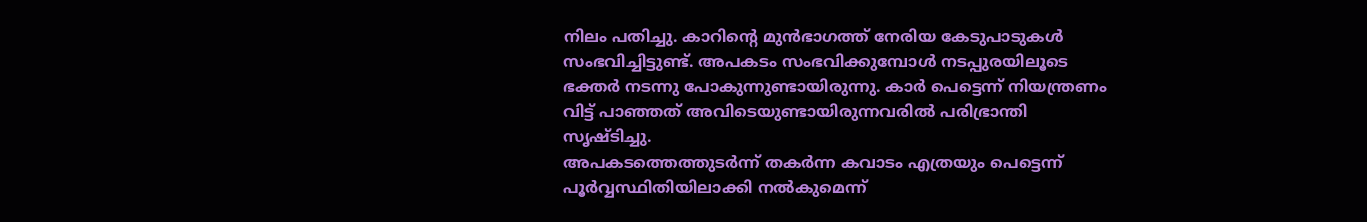നിലം പതിച്ചു. കാറിന്റെ മുൻഭാഗത്ത് നേരിയ കേടുപാടുകൾ സംഭവിച്ചിട്ടുണ്ട്. അപകടം സംഭവിക്കുമ്പോൾ നടപ്പുരയിലൂടെ ഭക്തർ നടന്നു പോകുന്നുണ്ടായിരുന്നു. കാർ പെട്ടെന്ന് നിയന്ത്രണം വിട്ട് പാഞ്ഞത് അവിടെയുണ്ടായിരുന്നവരിൽ പരിഭ്രാന്തി സൃഷ്ടിച്ചു.
അപകടത്തെത്തുടർന്ന് തകർന്ന കവാടം എത്രയും പെട്ടെന്ന് പൂർവ്വസ്ഥിതിയിലാക്കി നൽകുമെന്ന്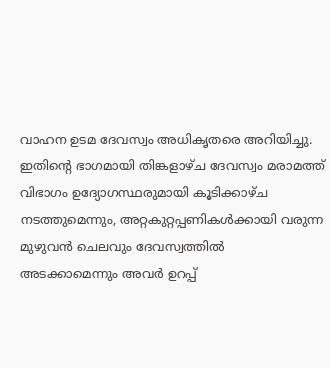വാഹന ഉടമ ദേവസ്വം അധികൃതരെ അറിയിച്ചു.
ഇതിന്റെ ഭാഗമായി തിങ്കളാഴ്ച ദേവസ്വം മരാമത്ത് വിഭാഗം ഉദ്യോഗസ്ഥരുമായി കൂടിക്കാഴ്ച നടത്തുമെന്നും, അറ്റകുറ്റപ്പണികൾക്കായി വരുന്ന മുഴുവൻ ചെലവും ദേവസ്വത്തിൽ അടക്കാമെന്നും അവർ ഉറപ്പ്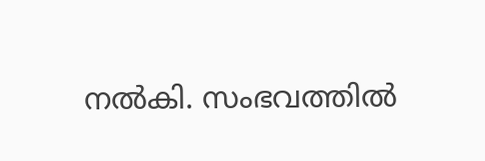നൽകി. സംഭവത്തിൽ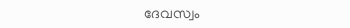ദേവസ്വം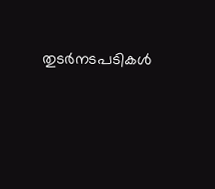തുടർനടപടികൾ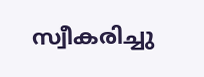സ്വീകരിച്ചു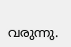വരുന്നു.